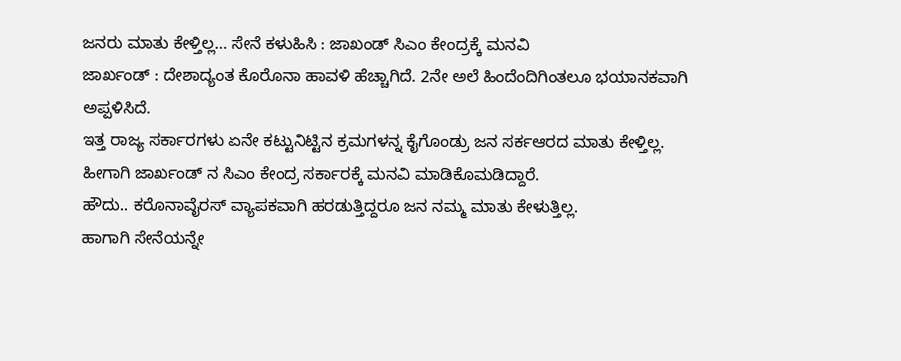ಜನರು ಮಾತು ಕೇಳ್ತಿಲ್ಲ… ಸೇನೆ ಕಳುಹಿಸಿ : ಜಾಖಂಡ್ ಸಿಎಂ ಕೇಂದ್ರಕ್ಕೆ ಮನವಿ
ಜಾರ್ಖಂಡ್ : ದೇಶಾದ್ಯಂತ ಕೊರೊನಾ ಹಾವಳಿ ಹೆಚ್ಚಾಗಿದೆ. 2ನೇ ಅಲೆ ಹಿಂದೆಂದಿಗಿಂತಲೂ ಭಯಾನಕವಾಗಿ ಅಪ್ಪಳಿಸಿದೆ.
ಇತ್ತ ರಾಜ್ಯ ಸರ್ಕಾರಗಳು ಏನೇ ಕಟ್ಟುನಿಟ್ಟಿನ ಕ್ರಮಗಳನ್ನ ಕೈಗೊಂಡ್ರು ಜನ ಸರ್ಕಆರದ ಮಾತು ಕೇಳ್ತಿಲ್ಲ.
ಹೀಗಾಗಿ ಜಾರ್ಖಂಡ್ ನ ಸಿಎಂ ಕೇಂದ್ರ ಸರ್ಕಾರಕ್ಕೆ ಮನವಿ ಮಾಡಿಕೊಮಡಿದ್ದಾರೆ.
ಹೌದು.. ಕರೊನಾವೈರಸ್ ವ್ಯಾಪಕವಾಗಿ ಹರಡುತ್ತಿದ್ದರೂ ಜನ ನಮ್ಮ ಮಾತು ಕೇಳುತ್ತಿಲ್ಲ.
ಹಾಗಾಗಿ ಸೇನೆಯನ್ನೇ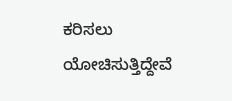ಕರಿಸಲು ಯೋಚಿಸುತ್ತಿದ್ದೇವೆ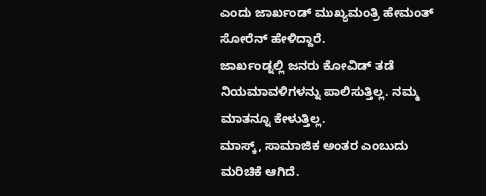ಎಂದು ಜಾರ್ಖಂಡ್ ಮುಖ್ಯಮಂತ್ರಿ ಹೇಮಂತ್ ಸೋರೆನ್ ಹೇಳಿದ್ದಾರೆ.
ಜಾರ್ಖಂಡ್ನಲ್ಲಿ ಜನರು ಕೋವಿಡ್ ತಡೆ ನಿಯಮಾವಳಿಗಳನ್ನು ಪಾಲಿಸುತ್ತಿಲ್ಲ. ನಮ್ಮ ಮಾತನ್ನೂ ಕೇಳುತ್ತಿಲ್ಲ.
ಮಾಸ್ಕ್, ಸಾಮಾಜಿಕ ಅಂತರ ಎಂಬುದು ಮರಿಚಿಕೆ ಆಗಿದೆ.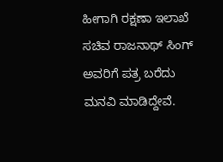ಹೀಗಾಗಿ ರಕ್ಷಣಾ ಇಲಾಖೆ ಸಚಿವ ರಾಜನಾಥ್ ಸಿಂಗ್ ಅವರಿಗೆ ಪತ್ರ ಬರೆದು ಮನವಿ ಮಾಡಿದ್ದೇವೆ.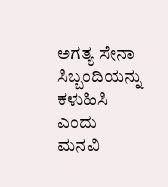ಅಗತ್ಯ ಸೇನಾ ಸಿಬ್ಬಂದಿಯನ್ನು ಕಳುಹಿಸಿ ಎಂದು ಮನವಿ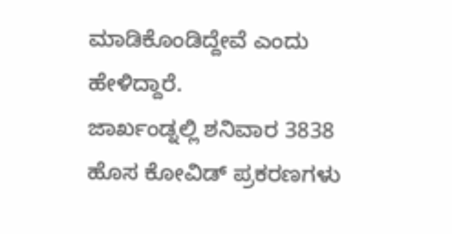ಮಾಡಿಕೊಂಡಿದ್ದೇವೆ ಎಂದು ಹೇಳಿದ್ದಾರೆ.
ಜಾರ್ಖಂಡ್ನಲ್ಲಿ ಶನಿವಾರ 3838 ಹೊಸ ಕೋವಿಡ್ ಪ್ರಕರಣಗಳು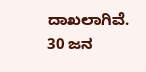ದಾಖಲಾಗಿವೆ. 30 ಜನ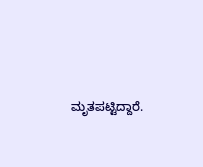ಮೃತಪಟ್ಟಿದ್ದಾರೆ.